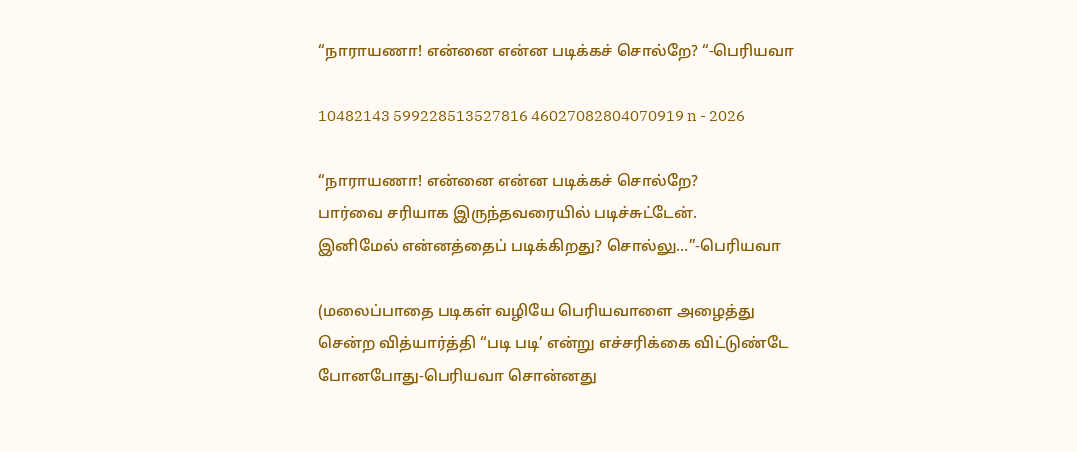“நாராயணா! என்னை என்ன படிக்கச் சொல்றே? “-பெரியவா

10482143 599228513527816 46027082804070919 n - 2026

“நாராயணா! என்னை என்ன படிக்கச் சொல்றே?
பார்வை சரியாக இருந்தவரையில் படிச்சுட்டேன்.
இனிமேல் என்னத்தைப் படிக்கிறது? சொல்லு…”-பெரியவா

(மலைப்பாதை படிகள் வழியே பெரியவாளை அழைத்து
சென்ற வித்யார்த்தி “படி படி’ என்று எச்சரிக்கை விட்டுண்டே
போனபோது-பெரியவா சொன்னது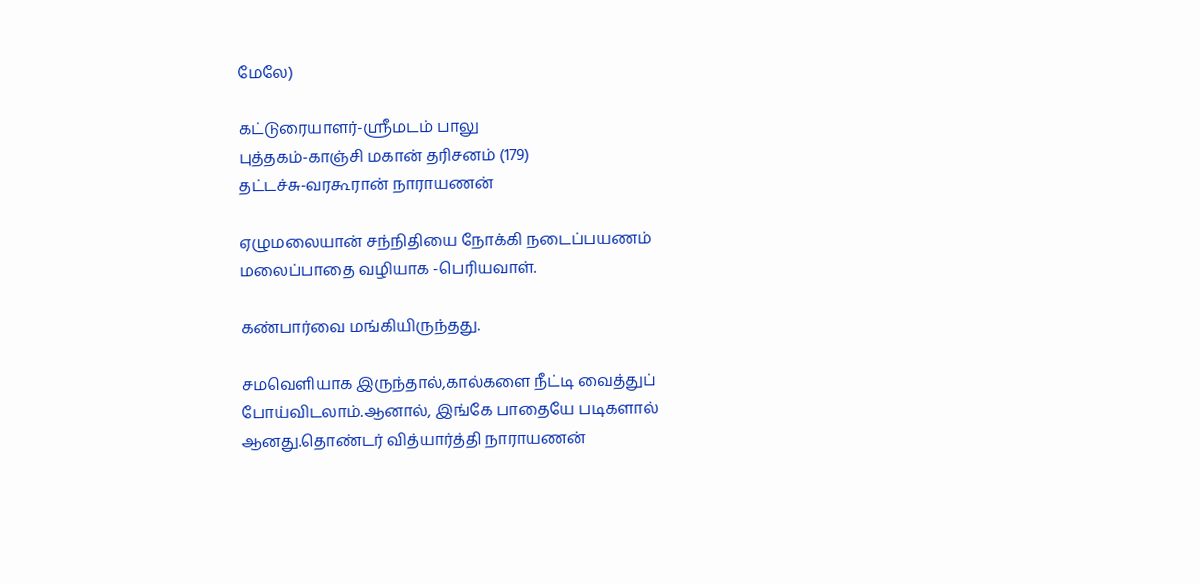மேலே)

கட்டுரையாளர்-ஸ்ரீமடம் பாலு
புத்தகம்-காஞ்சி மகான் தரிசனம் (179)
தட்டச்சு-வரகூரான் நாராயணன்

ஏழுமலையான் சந்நிதியை நோக்கி நடைப்பயணம்
மலைப்பாதை வழியாக -பெரியவாள்.

கண்பார்வை மங்கியிருந்தது.

சமவெளியாக இருந்தால்,கால்களை நீட்டி வைத்துப்
போய்விடலாம்.ஆனால், இங்கே பாதையே படிகளால்
ஆனது.தொண்டர் வித்யார்த்தி நாராயணன்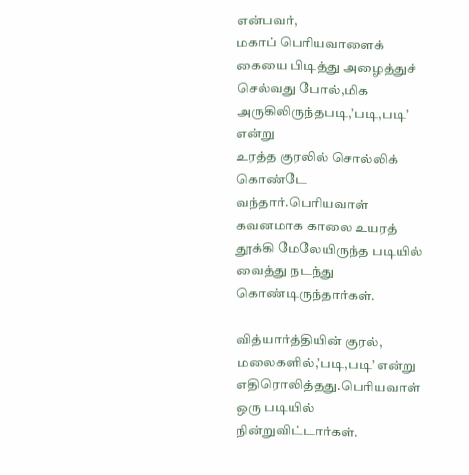என்பவர்,
மகாப் பெரியவாளைக் கையை பிடித்து அழைத்துச்
செல்வது போல்,மிக அருகிலிருந்தபடி,’படி,படி’ என்று
உரத்த குரலில் சொல்லிக் கொண்டே வந்தார்.பெரியவாள்
கவனமாக காலை உயரத் தூக்கி மேலேயிருந்த படியில்
வைத்து நடந்து கொண்டிருந்தார்கள்.

வித்யார்த்தியின் குரல், மலைகளில்,’படி,படி’ என்று
எதிரொலித்தது.பெரியவாள் ஒரு படியில் நின்றுவிட்டார்கள்.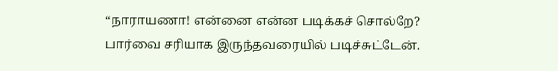“நாராயணா! என்னை என்ன படிக்கச் சொல்றே?
பார்வை சரியாக இருந்தவரையில் படிச்சுட்டேன்.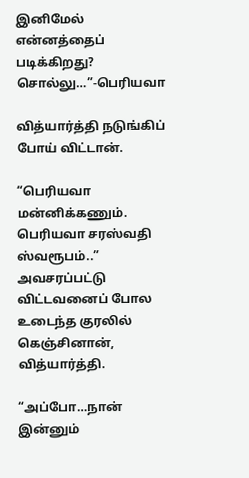இனிமேல் என்னத்தைப் படிக்கிறது? சொல்லு…”-பெரியவா

வித்யார்த்தி நடுங்கிப் போய் விட்டான்.

“பெரியவா மன்னிக்கணும். பெரியவா சரஸ்வதி ஸ்வரூபம்..”
அவசரப்பட்டு விட்டவனைப் போல உடைந்த குரலில்
கெஞ்சினான், வித்யார்த்தி.

“அப்போ…நான் இன்னும்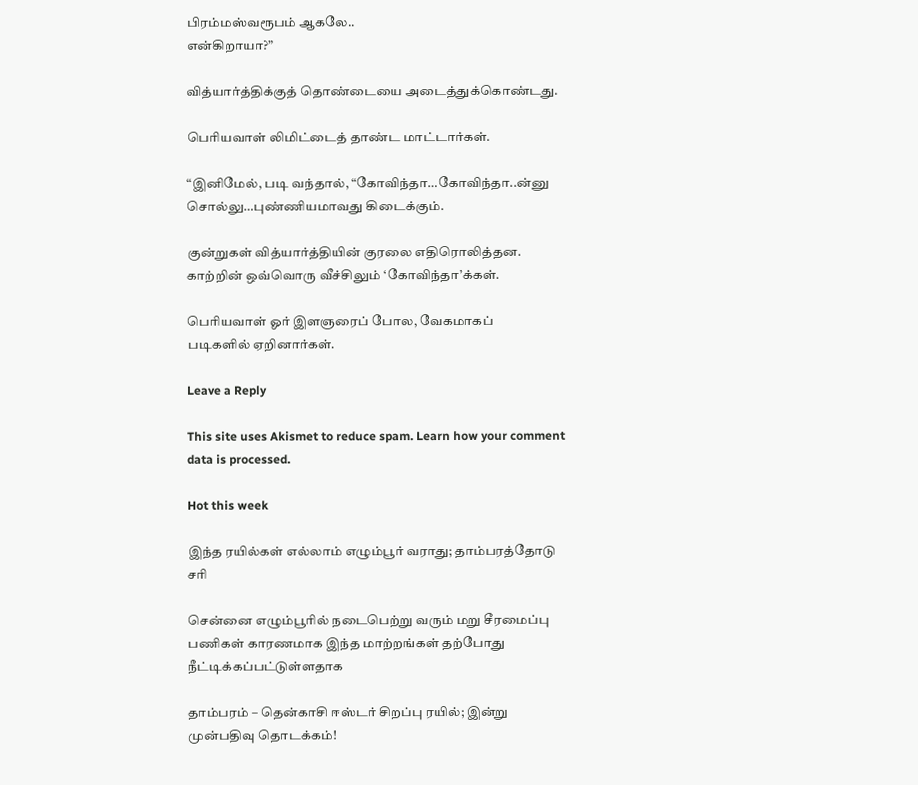பிரம்மஸ்வரூபம் ஆகலே..
என்கிறாயா?”

வித்யார்த்திக்குத் தொண்டையை அடைத்துக்கொண்டது.

பெரியவாள் லிமிட்டைத் தாண்ட மாட்டார்கள்.

“இனிமேல், படி வந்தால், “கோவிந்தா…கோவிந்தா..ன்னு
சொல்லு…புண்ணியமாவது கிடைக்கும்.

குன்றுகள் வித்யார்த்தியின் குரலை எதிரொலித்தன.
காற்றின் ஒவ்வொரு வீச்சிலும் ‘கோவிந்தா’க்கள்.

பெரியவாள் ஓர் இளஞரைப் போல, வேகமாகப்
படிகளில் ஏறினார்கள்.

Leave a Reply

This site uses Akismet to reduce spam. Learn how your comment data is processed.

Hot this week

இந்த ரயில்கள் எல்லாம் எழும்பூர் வராது; தாம்பரத்தோடு சரி

சென்னை எழும்பூரில் நடைபெற்று வரும் மறு சீரமைப்பு பணிகள் காரணமாக இந்த மாற்றங்கள் தற்போது நீட்டிக்கப்பட்டுள்ளதாக‌

தாம்பரம் – தென்காசி ஈஸ்டர் சிறப்பு ரயில்; இன்று முன்பதிவு தொடக்கம்!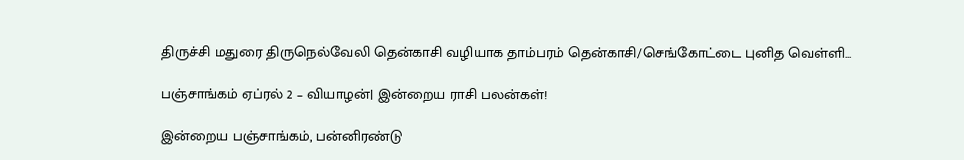திருச்சி மதுரை திருநெல்வேலி தென்காசி வழியாக தாம்பரம் தென்காசி/செங்கோட்டை புனித வெள்ளி...

பஞ்சாங்கம் ஏப்ரல் 2 – வியாழன்| இன்றைய ராசி பலன்கள்!

இன்றைய பஞ்சாங்கம், பன்னிரண்டு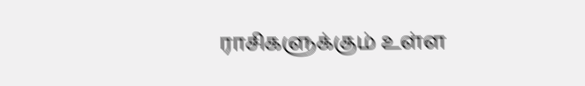ராசிகளுக்கும் உள்ள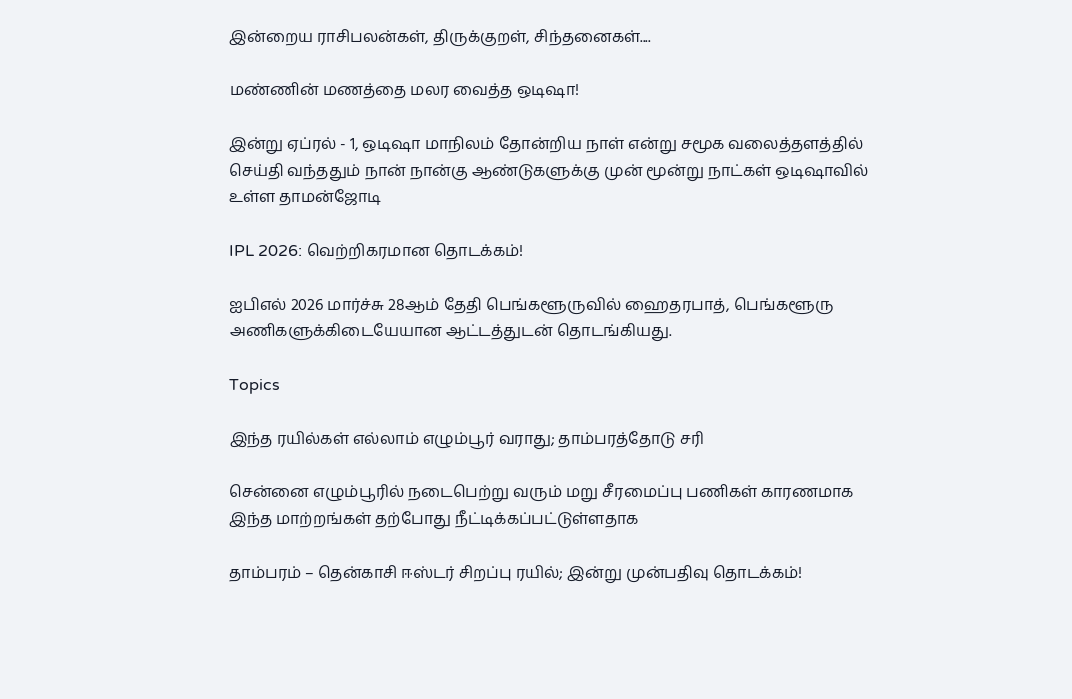இன்றைய ராசிபலன்கள், திருக்குறள், சிந்தனைகள்....

மண்ணின் மணத்தை மலர வைத்த ஒடிஷா!

இன்று ஏப்ரல் - 1, ஒடிஷா மாநிலம் தோன்றிய நாள் என்று சமூக வலைத்தளத்தில் செய்தி வந்ததும் நான் நான்கு ஆண்டுகளுக்கு முன் மூன்று நாட்கள் ஒடிஷாவில் உள்ள தாமன்ஜோடி

IPL 2026: வெற்றிகரமான தொடக்கம்!

ஐபிஎல் 2026 மார்ச்சு 28ஆம் தேதி பெங்களூருவில் ஹைதரபாத், பெங்களூரு அணிகளுக்கிடையேயான ஆட்டத்துடன் தொடங்கியது.

Topics

இந்த ரயில்கள் எல்லாம் எழும்பூர் வராது; தாம்பரத்தோடு சரி

சென்னை எழும்பூரில் நடைபெற்று வரும் மறு சீரமைப்பு பணிகள் காரணமாக இந்த மாற்றங்கள் தற்போது நீட்டிக்கப்பட்டுள்ளதாக‌

தாம்பரம் – தென்காசி ஈஸ்டர் சிறப்பு ரயில்; இன்று முன்பதிவு தொடக்கம்!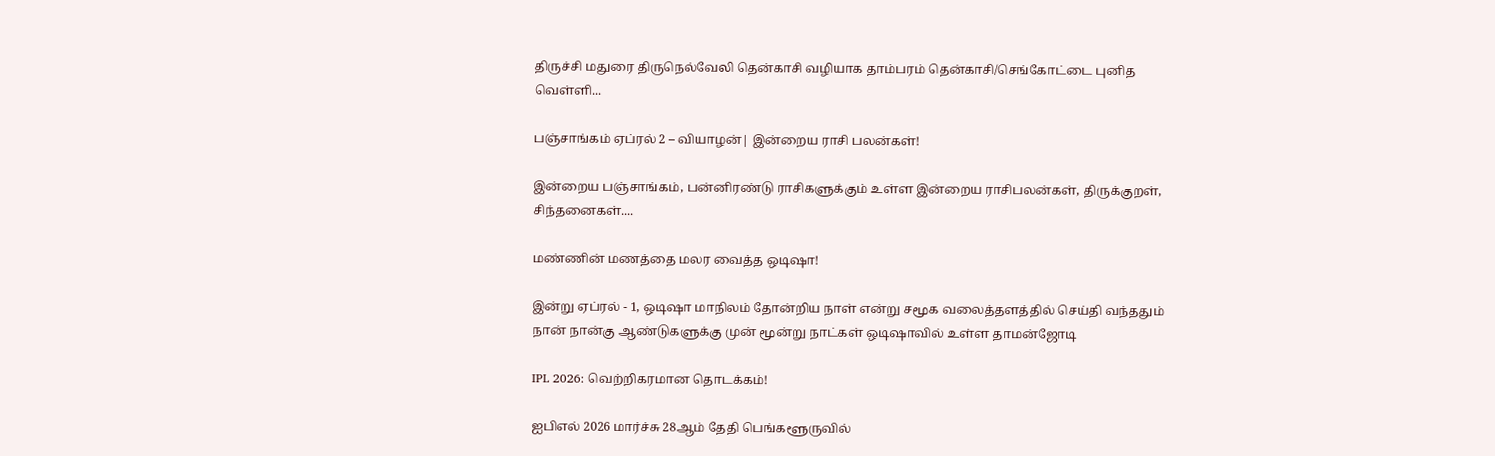திருச்சி மதுரை திருநெல்வேலி தென்காசி வழியாக தாம்பரம் தென்காசி/செங்கோட்டை புனித வெள்ளி...

பஞ்சாங்கம் ஏப்ரல் 2 – வியாழன்| இன்றைய ராசி பலன்கள்!

இன்றைய பஞ்சாங்கம், பன்னிரண்டு ராசிகளுக்கும் உள்ள இன்றைய ராசிபலன்கள், திருக்குறள், சிந்தனைகள்....

மண்ணின் மணத்தை மலர வைத்த ஒடிஷா!

இன்று ஏப்ரல் - 1, ஒடிஷா மாநிலம் தோன்றிய நாள் என்று சமூக வலைத்தளத்தில் செய்தி வந்ததும் நான் நான்கு ஆண்டுகளுக்கு முன் மூன்று நாட்கள் ஒடிஷாவில் உள்ள தாமன்ஜோடி

IPL 2026: வெற்றிகரமான தொடக்கம்!

ஐபிஎல் 2026 மார்ச்சு 28ஆம் தேதி பெங்களூருவில்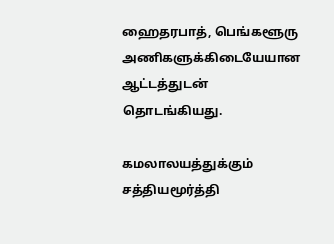ஹைதரபாத், பெங்களூரு அணிகளுக்கிடையேயான ஆட்டத்துடன் தொடங்கியது.

கமலாலயத்துக்கும் சத்தியமூர்த்தி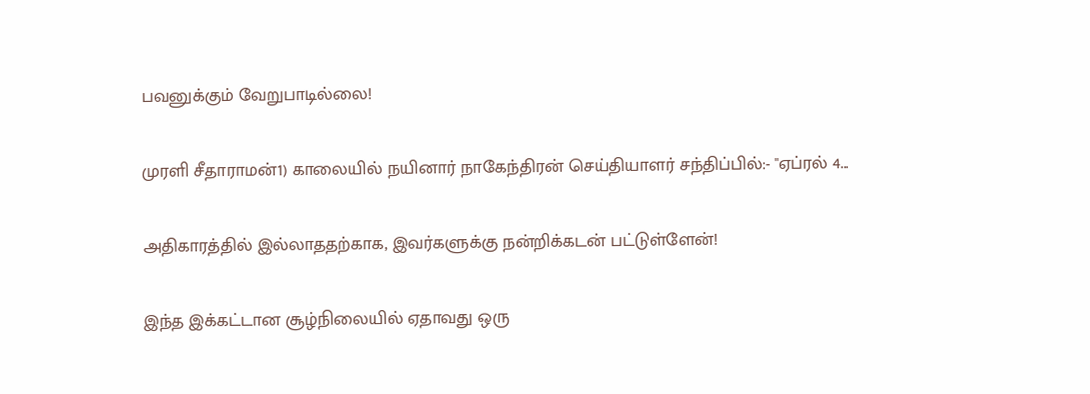பவனுக்கும் வேறுபாடில்லை!

முரளி சீதாராமன்1) காலையில் நயினார் நாகேந்திரன் செய்தியாளர் சந்திப்பில்:- "ஏப்ரல் 4...

அதிகாரத்தில் இல்லாததற்காக, இவர்களுக்கு நன்றிக்கடன் பட்டுள்ளேன்!

இந்த இக்கட்டான சூழ்நிலையில் ஏதாவது ஒரு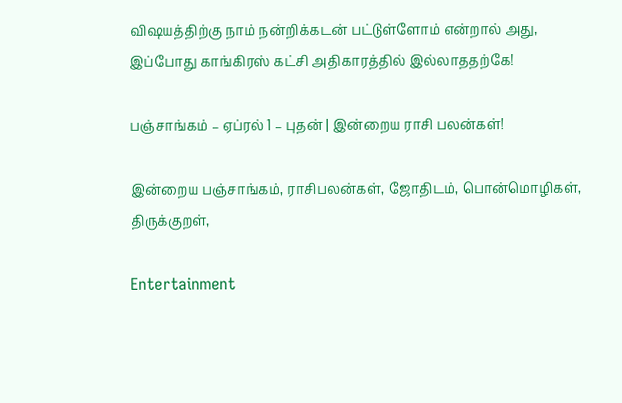விஷயத்திற்கு நாம் நன்றிக்கடன் பட்டுள்ளோம் என்றால் அது, இப்போது காங்கிரஸ் கட்சி அதிகாரத்தில் இல்லாததற்கே!

பஞ்சாங்கம் – ஏப்ரல் 1 – புதன் | இன்றைய ராசி பலன்கள்!

இன்றைய பஞ்சாங்கம், ராசிபலன்கள், ஜோதிடம், பொன்மொழிகள், திருக்குறள்,

Entertainment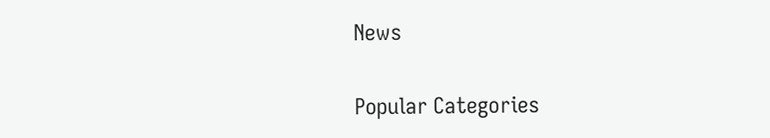News

Popular Categories